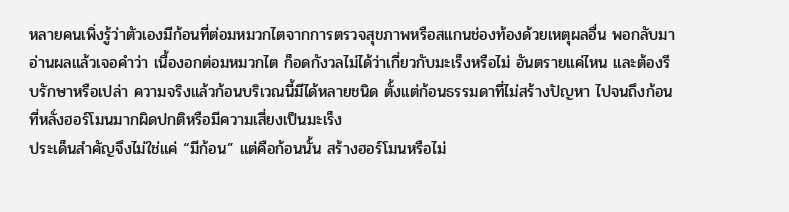หลายคนเพิ่งรู้ว่าตัวเองมีก้อนที่ต่อมหมวกไตจากการตรวจสุขภาพหรือสแกนช่องท้องด้วยเหตุผลอื่น พอกลับมาอ่านผลแล้วเจอคำว่า เนื้องอกต่อมหมวกไต ก็อดกังวลไม่ได้ว่าเกี่ยวกับมะเร็งหรือไม่ อันตรายแค่ไหน และต้องรีบรักษาหรือเปล่า ความจริงแล้วก้อนบริเวณนี้มีได้หลายชนิด ตั้งแต่ก้อนธรรมดาที่ไม่สร้างปัญหา ไปจนถึงก้อนที่หลั่งฮอร์โมนมากผิดปกติหรือมีความเสี่ยงเป็นมะเร็ง
ประเด็นสำคัญจึงไม่ใช่แค่ “มีก้อน” แต่คือก้อนนั้น สร้างฮอร์โมนหรือไม่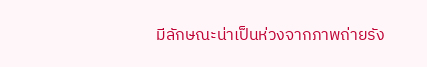มีลักษณะน่าเป็นห่วงจากภาพถ่ายรัง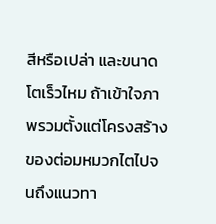สีหรือเปล่า และขนาดโตเร็วไหม ถ้าเข้าใจภาพรวมตั้งแต่โครงสร้างของต่อมหมวกไตไปจนถึงแนวทา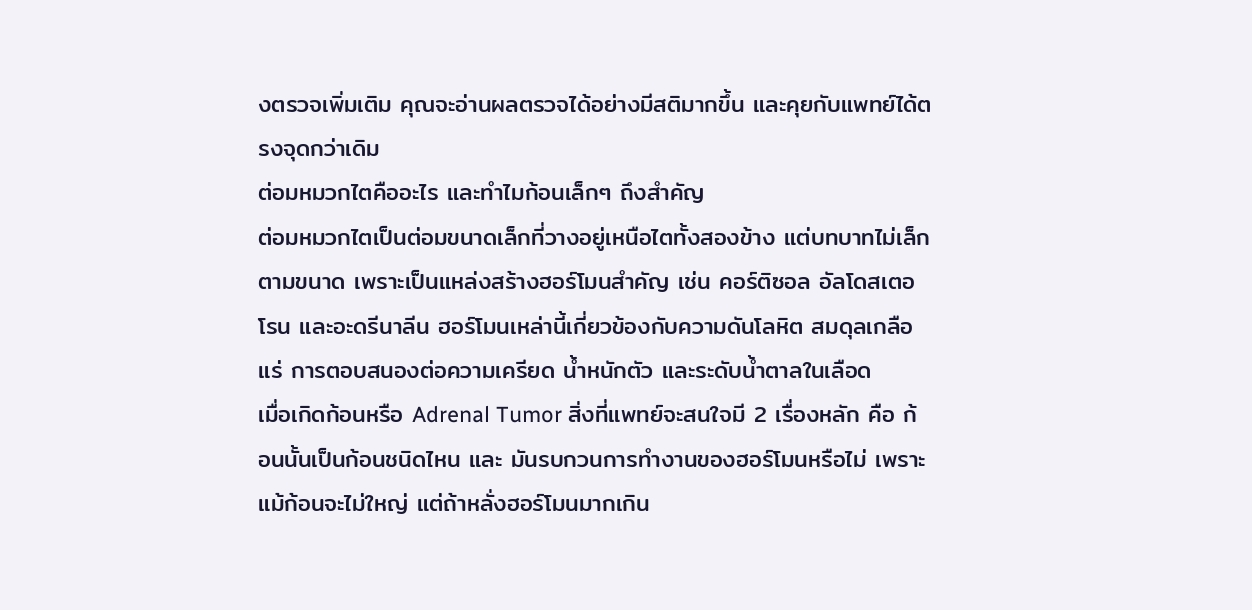งตรวจเพิ่มเติม คุณจะอ่านผลตรวจได้อย่างมีสติมากขึ้น และคุยกับแพทย์ได้ตรงจุดกว่าเดิม
ต่อมหมวกไตคืออะไร และทำไมก้อนเล็กๆ ถึงสำคัญ
ต่อมหมวกไตเป็นต่อมขนาดเล็กที่วางอยู่เหนือไตทั้งสองข้าง แต่บทบาทไม่เล็กตามขนาด เพราะเป็นแหล่งสร้างฮอร์โมนสำคัญ เช่น คอร์ติซอล อัลโดสเตอโรน และอะดรีนาลีน ฮอร์โมนเหล่านี้เกี่ยวข้องกับความดันโลหิต สมดุลเกลือแร่ การตอบสนองต่อความเครียด น้ำหนักตัว และระดับน้ำตาลในเลือด
เมื่อเกิดก้อนหรือ Adrenal Tumor สิ่งที่แพทย์จะสนใจมี 2 เรื่องหลัก คือ ก้อนนั้นเป็นก้อนชนิดไหน และ มันรบกวนการทำงานของฮอร์โมนหรือไม่ เพราะแม้ก้อนจะไม่ใหญ่ แต่ถ้าหลั่งฮอร์โมนมากเกิน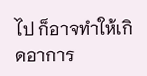ไป ก็อาจทำให้เกิดอาการ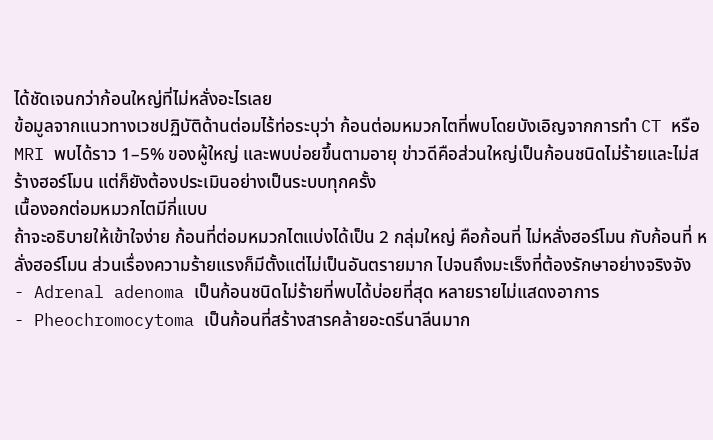ได้ชัดเจนกว่าก้อนใหญ่ที่ไม่หลั่งอะไรเลย
ข้อมูลจากแนวทางเวชปฏิบัติด้านต่อมไร้ท่อระบุว่า ก้อนต่อมหมวกไตที่พบโดยบังเอิญจากการทำ CT หรือ MRI พบได้ราว 1–5% ของผู้ใหญ่ และพบบ่อยขึ้นตามอายุ ข่าวดีคือส่วนใหญ่เป็นก้อนชนิดไม่ร้ายและไม่สร้างฮอร์โมน แต่ก็ยังต้องประเมินอย่างเป็นระบบทุกครั้ง
เนื้องอกต่อมหมวกไตมีกี่แบบ
ถ้าจะอธิบายให้เข้าใจง่าย ก้อนที่ต่อมหมวกไตแบ่งได้เป็น 2 กลุ่มใหญ่ คือก้อนที่ ไม่หลั่งฮอร์โมน กับก้อนที่ หลั่งฮอร์โมน ส่วนเรื่องความร้ายแรงก็มีตั้งแต่ไม่เป็นอันตรายมาก ไปจนถึงมะเร็งที่ต้องรักษาอย่างจริงจัง
- Adrenal adenoma เป็นก้อนชนิดไม่ร้ายที่พบได้บ่อยที่สุด หลายรายไม่แสดงอาการ
- Pheochromocytoma เป็นก้อนที่สร้างสารคล้ายอะดรีนาลีนมาก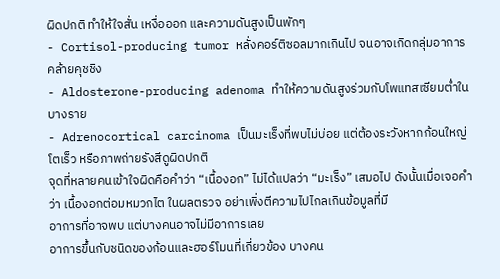ผิดปกติ ทำให้ใจสั่น เหงื่อออก และความดันสูงเป็นพักๆ
- Cortisol-producing tumor หลั่งคอร์ติซอลมากเกินไป จนอาจเกิดกลุ่มอาการคล้ายคุชชิง
- Aldosterone-producing adenoma ทำให้ความดันสูงร่วมกับโพแทสเซียมต่ำในบางราย
- Adrenocortical carcinoma เป็นมะเร็งที่พบไม่บ่อย แต่ต้องระวังหากก้อนใหญ่ โตเร็ว หรือภาพถ่ายรังสีดูผิดปกติ
จุดที่หลายคนเข้าใจผิดคือคำว่า “เนื้องอก” ไม่ได้แปลว่า “มะเร็ง” เสมอไป ดังนั้นเมื่อเจอคำว่า เนื้องอกต่อมหมวกไต ในผลตรวจ อย่าเพิ่งตีความไปไกลเกินข้อมูลที่มี
อาการที่อาจพบ แต่บางคนอาจไม่มีอาการเลย
อาการขึ้นกับชนิดของก้อนและฮอร์โมนที่เกี่ยวข้อง บางคน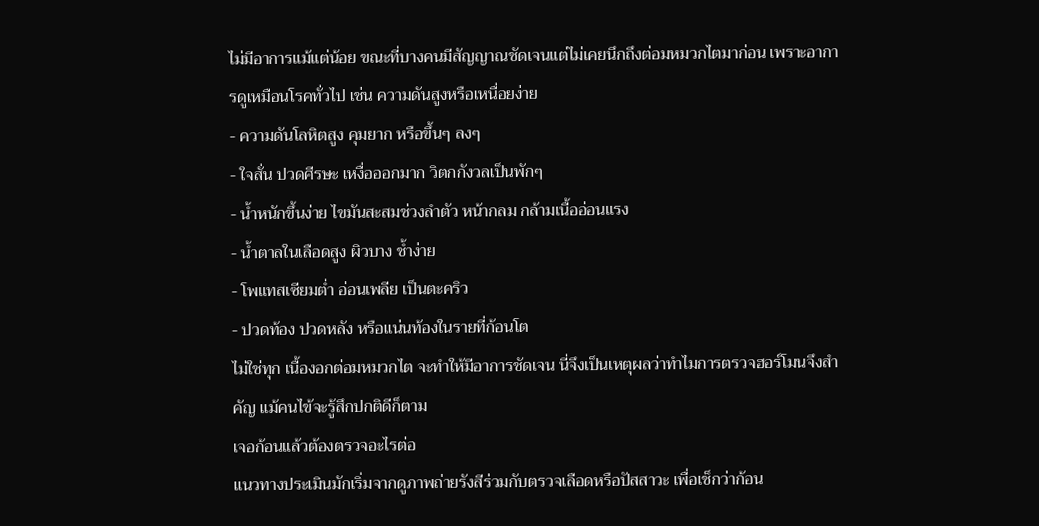ไม่มีอาการแม้แต่น้อย ขณะที่บางคนมีสัญญาณชัดเจนแต่ไม่เคยนึกถึงต่อมหมวกไตมาก่อน เพราะอาการดูเหมือนโรคทั่วไป เช่น ความดันสูงหรือเหนื่อยง่าย
- ความดันโลหิตสูง คุมยาก หรือขึ้นๆ ลงๆ
- ใจสั่น ปวดศีรษะ เหงื่อออกมาก วิตกกังวลเป็นพักๆ
- น้ำหนักขึ้นง่าย ไขมันสะสมช่วงลำตัว หน้ากลม กล้ามเนื้ออ่อนแรง
- น้ำตาลในเลือดสูง ผิวบาง ช้ำง่าย
- โพแทสเซียมต่ำ อ่อนเพลีย เป็นตะคริว
- ปวดท้อง ปวดหลัง หรือแน่นท้องในรายที่ก้อนโต
ไม่ใช่ทุก เนื้องอกต่อมหมวกไต จะทำให้มีอาการชัดเจน นี่จึงเป็นเหตุผลว่าทำไมการตรวจฮอร์โมนจึงสำคัญ แม้คนไข้จะรู้สึกปกติดีก็ตาม
เจอก้อนแล้วต้องตรวจอะไรต่อ
แนวทางประเมินมักเริ่มจากดูภาพถ่ายรังสีร่วมกับตรวจเลือดหรือปัสสาวะ เพื่อเช็กว่าก้อน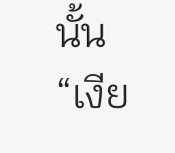นั้น “เงีย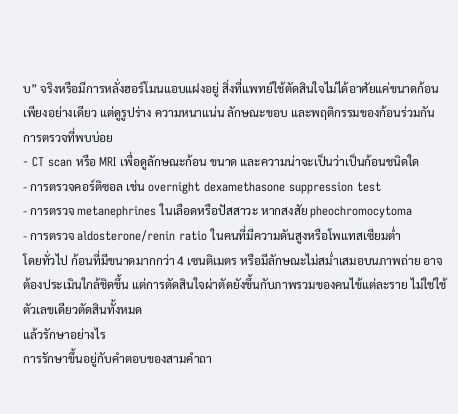บ” จริงหรือมีการหลั่งฮอร์โมนแอบแฝงอยู่ สิ่งที่แพทย์ใช้ตัดสินใจไม่ได้อาศัยแค่ขนาดก้อนเพียงอย่างเดียว แต่ดูรูปร่าง ความหนาแน่น ลักษณะขอบ และพฤติกรรมของก้อนร่วมกัน
การตรวจที่พบบ่อย
- CT scan หรือ MRI เพื่อดูลักษณะก้อน ขนาด และความน่าจะเป็นว่าเป็นก้อนชนิดใด
- การตรวจคอร์ติซอล เช่น overnight dexamethasone suppression test
- การตรวจ metanephrines ในเลือดหรือปัสสาวะ หากสงสัย pheochromocytoma
- การตรวจ aldosterone/renin ratio ในคนที่มีความดันสูงหรือโพแทสเซียมต่ำ
โดยทั่วไป ก้อนที่มีขนาดมากกว่า 4 เซนติเมตร หรือมีลักษณะไม่สม่ำเสมอบนภาพถ่าย อาจต้องประเมินใกล้ชิดขึ้น แต่การตัดสินใจผ่าตัดยังขึ้นกับภาพรวมของคนไข้แต่ละราย ไม่ใช่ใช้ตัวเลขเดียวตัดสินทั้งหมด
แล้วรักษาอย่างไร
การรักษาขึ้นอยู่กับคำตอบของสามคำถา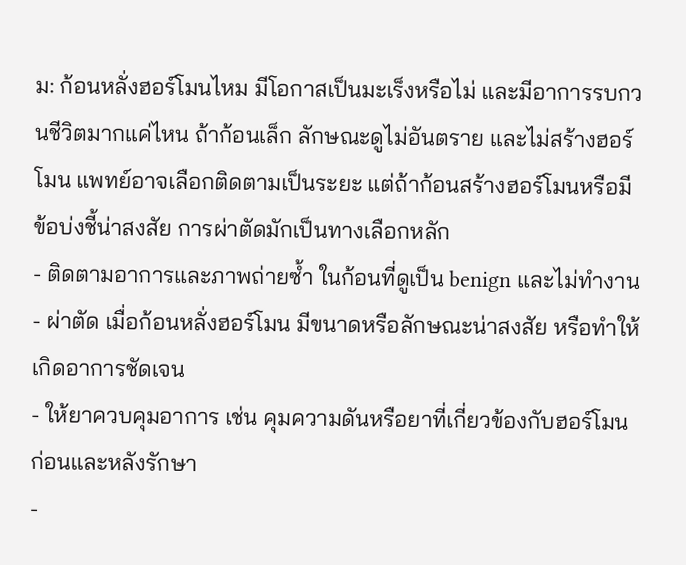ม: ก้อนหลั่งฮอร์โมนไหม มีโอกาสเป็นมะเร็งหรือไม่ และมีอาการรบกวนชีวิตมากแค่ไหน ถ้าก้อนเล็ก ลักษณะดูไม่อันตราย และไม่สร้างฮอร์โมน แพทย์อาจเลือกติดตามเป็นระยะ แต่ถ้าก้อนสร้างฮอร์โมนหรือมีข้อบ่งชี้น่าสงสัย การผ่าตัดมักเป็นทางเลือกหลัก
- ติดตามอาการและภาพถ่ายซ้ำ ในก้อนที่ดูเป็น benign และไม่ทำงาน
- ผ่าตัด เมื่อก้อนหลั่งฮอร์โมน มีขนาดหรือลักษณะน่าสงสัย หรือทำให้เกิดอาการชัดเจน
- ให้ยาควบคุมอาการ เช่น คุมความดันหรือยาที่เกี่ยวข้องกับฮอร์โมน ก่อนและหลังรักษา
-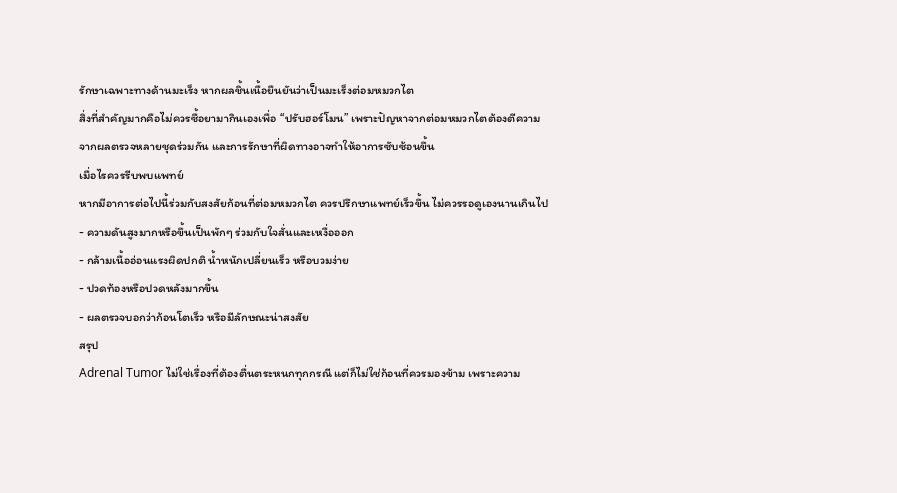รักษาเฉพาะทางด้านมะเร็ง หากผลชิ้นเนื้อยืนยันว่าเป็นมะเร็งต่อมหมวกไต
สิ่งที่สำคัญมากคือไม่ควรซื้อยามากินเองเพื่อ “ปรับฮอร์โมน” เพราะปัญหาจากต่อมหมวกไตต้องตีความจากผลตรวจหลายชุดร่วมกัน และการรักษาที่ผิดทางอาจทำให้อาการซับซ้อนขึ้น
เมื่อไรควรรีบพบแพทย์
หากมีอาการต่อไปนี้ร่วมกับสงสัยก้อนที่ต่อมหมวกไต ควรปรึกษาแพทย์เร็วขึ้น ไม่ควรรอดูเองนานเกินไป
- ความดันสูงมากหรือขึ้นเป็นพักๆ ร่วมกับใจสั่นและเหงื่อออก
- กล้ามเนื้ออ่อนแรงผิดปกติ น้ำหนักเปลี่ยนเร็ว หรือบวมง่าย
- ปวดท้องหรือปวดหลังมากขึ้น
- ผลตรวจบอกว่าก้อนโตเร็ว หรือมีลักษณะน่าสงสัย
สรุป
Adrenal Tumor ไม่ใช่เรื่องที่ต้องตื่นตระหนกทุกกรณี แต่ก็ไม่ใช่ก้อนที่ควรมองข้าม เพราะความ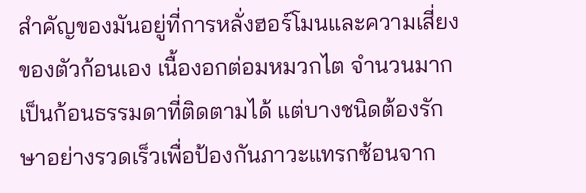สำคัญของมันอยู่ที่การหลั่งฮอร์โมนและความเสี่ยงของตัวก้อนเอง เนื้องอกต่อมหมวกไต จำนวนมากเป็นก้อนธรรมดาที่ติดตามได้ แต่บางชนิดต้องรักษาอย่างรวดเร็วเพื่อป้องกันภาวะแทรกซ้อนจาก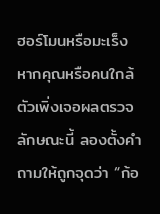ฮอร์โมนหรือมะเร็ง หากคุณหรือคนใกล้ตัวเพิ่งเจอผลตรวจลักษณะนี้ ลองตั้งคำถามให้ถูกจุดว่า “ก้อ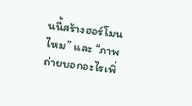นนี้สร้างฮอร์โมนไหม” และ “ภาพถ่ายบอกอะไรเพิ่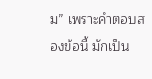ม” เพราะคำตอบสองข้อนี้ มักเป็น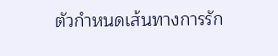ตัวกำหนดเส้นทางการรัก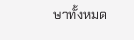ษาทั้งหมด